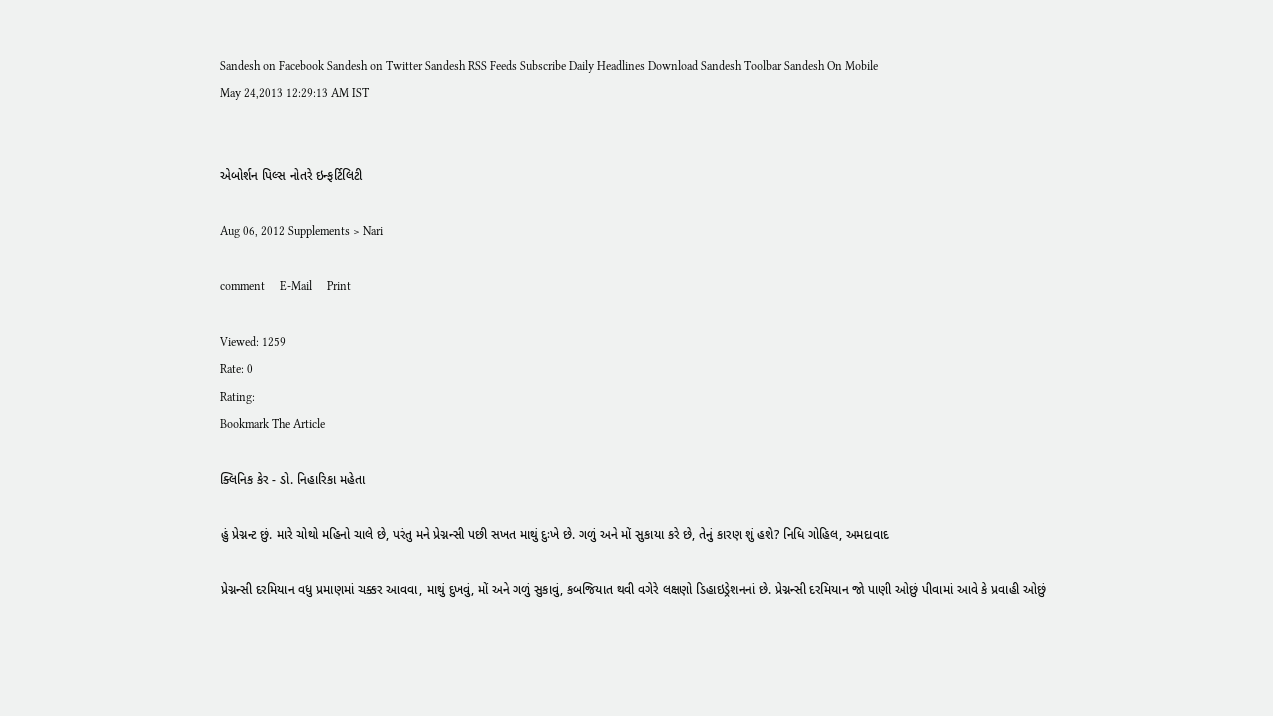Sandesh on Facebook Sandesh on Twitter Sandesh RSS Feeds Subscribe Daily Headlines Download Sandesh Toolbar Sandesh On Mobile
May 24,2013 12:29:13 AM IST


એબોર્શન પિલ્સ નોતરે ઇન્ફર્ટિલિટી

Aug 06, 2012 Supplements > Nari

comment     E-Mail     Print

Viewed: 1259
Rate: 0
Rating:
Bookmark The Article

ક્લિનિક કેર - ડો. નિહારિકા મહેતા

હું પ્રેગ્નન્ટ છું. મારે ચોથો મહિનો ચાલે છે, પરંતુ મને પ્રેગ્નન્સી પછી સખત માથું દુઃખે છે. ગળું અને મોં સુકાયા કરે છે, તેનું કારણ શું હશે? નિધિ ગોહિલ, અમદાવાદ

પ્રેગ્નન્સી દરમિયાન વધુ પ્રમાણમાં ચક્કર આવવા, માથું દુખવું, મોં અને ગળું સુકાવું, કબજિયાત થવી વગેરે લક્ષણો ડિહાઇડ્રેશનનાં છે. પ્રેગ્નન્સી દરમિયાન જો પાણી ઓછું પીવામાં આવે કે પ્રવાહી ઓછું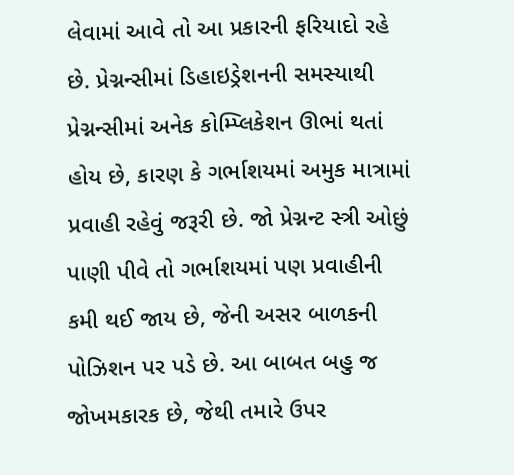લેવામાં આવે તો આ પ્રકારની ફરિયાદો રહે છે. પ્રેગ્નન્સીમાં ડિહાઇડ્રેશનની સમસ્યાથી પ્રેગ્નન્સીમાં અનેક કોમ્પ્લિકેશન ઊભાં થતાં હોય છે, કારણ કે ગર્ભાશયમાં અમુક માત્રામાં પ્રવાહી રહેવું જરૂરી છે. જો પ્રેગ્નન્ટ સ્ત્રી ઓછું પાણી પીવે તો ગર્ભાશયમાં પણ પ્રવાહીની કમી થઈ જાય છે, જેની અસર બાળકની પોઝિશન પર પડે છે. આ બાબત બહુ જ જોખમકારક છે, જેથી તમારે ઉપર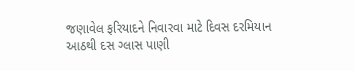જણાવેલ ફરિયાદને નિવારવા માટે દિવસ દરમિયાન આઠથી દસ ગ્લાસ પાણી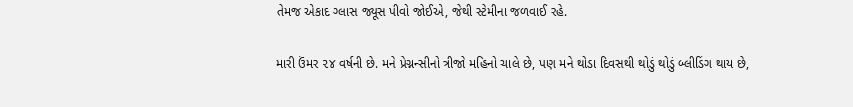તેમજ એકાદ ગ્લાસ જ્યૂસ પીવો જોઈએ, જેથી સ્ટેમીના જળવાઈ રહે.

મારી ઉંમર ૨૪ વર્ષની છે. મને પ્રેગ્નન્સીનો ત્રીજો મહિનો ચાલે છે, પણ મને થોડા દિવસથી થોડું થોડું બ્લીડિંગ થાય છે,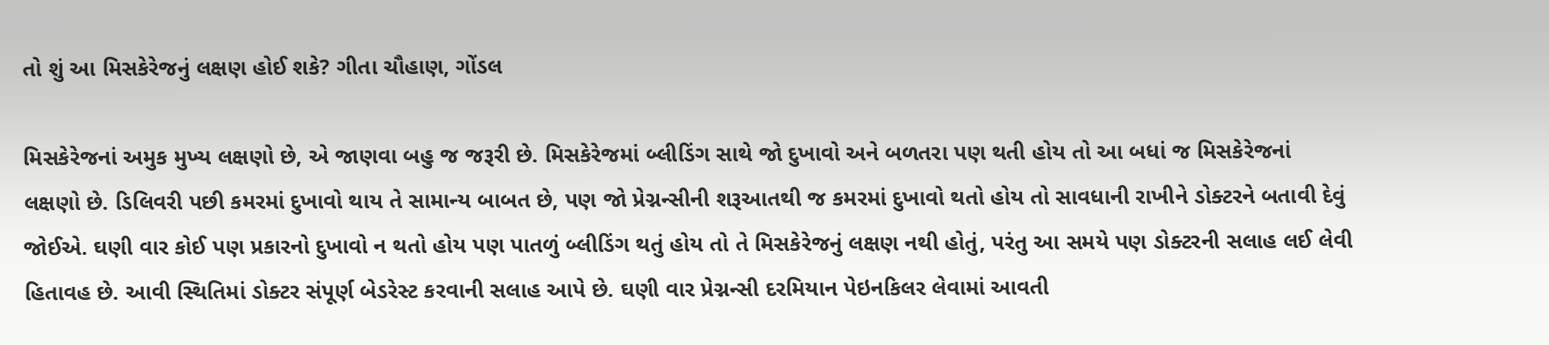તો શું આ મિસકેરેજનું લક્ષણ હોઈ શકે? ગીતા ચૌહાણ, ગોંડલ

મિસકેરેજનાં અમુક મુખ્ય લક્ષણો છે, એ જાણવા બહુ જ જરૂરી છે. મિસકેરેજમાં બ્લીડિંગ સાથે જો દુખાવો અને બળતરા પણ થતી હોય તો આ બધાં જ મિસકેરેજનાં લક્ષણો છે. ડિલિવરી પછી કમરમાં દુખાવો થાય તે સામાન્ય બાબત છે, પણ જો પ્રેગ્નન્સીની શરૂઆતથી જ કમરમાં દુખાવો થતો હોય તો સાવધાની રાખીને ડોક્ટરને બતાવી દેવું જોઈએ. ઘણી વાર કોઈ પણ પ્રકારનો દુખાવો ન થતો હોય પણ પાતળું બ્લીડિંગ થતું હોય તો તે મિસકેરેજનું લક્ષણ નથી હોતું, પરંતુ આ સમયે પણ ડોક્ટરની સલાહ લઈ લેવી હિતાવહ છે. આવી સ્થિતિમાં ડોક્ટર સંપૂર્ણ બેડરેસ્ટ કરવાની સલાહ આપે છે. ઘણી વાર પ્રેગ્નન્સી દરમિયાન પેઇનકિલર લેવામાં આવતી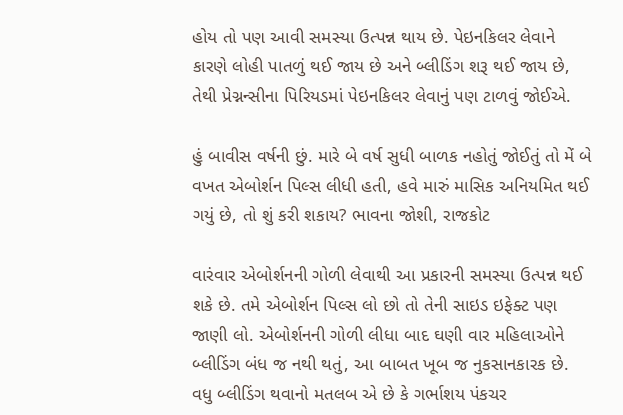હોય તો પણ આવી સમસ્યા ઉત્પન્ન થાય છે. પેઇનકિલર લેવાને કારણે લોહી પાતળું થઈ જાય છે અને બ્લીડિંગ શરૂ થઈ જાય છે, તેથી પ્રેગ્નન્સીના પિરિયડમાં પેઇનકિલર લેવાનું પણ ટાળવું જોઈએ.

હું બાવીસ વર્ષની છું. મારે બે વર્ષ સુધી બાળક નહોતું જોઈતું તો મેં બે વખત એબોર્શન પિલ્સ લીધી હતી, હવે મારું માસિક અનિયમિત થઈ ગયું છે, તો શું કરી શકાય? ભાવના જોશી, રાજકોટ

વારંવાર એબોર્શનની ગોળી લેવાથી આ પ્રકારની સમસ્યા ઉત્પન્ન થઈ શકે છે. તમે એબોર્શન પિલ્સ લો છો તો તેની સાઇડ ઇફેક્ટ પણ જાણી લો. એબોર્શનની ગોળી લીધા બાદ ઘણી વાર મહિલાઓને બ્લીડિંગ બંધ જ નથી થતું, આ બાબત ખૂબ જ નુકસાનકારક છે. વધુ બ્લીડિંગ થવાનો મતલબ એ છે કે ગર્ભાશય પંકચર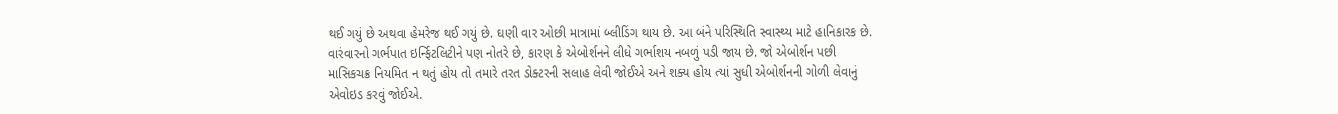થઈ ગયું છે અથવા હેમરેજ થઈ ગયું છે. ઘણી વાર ઓછી માત્રામાં બ્લીડિંગ થાય છે. આ બંને પરિસ્થિતિ સ્વાસ્થ્ય માટે હાનિકારક છે. વારંવારનો ગર્ભપાત ઇર્ન્ફિટલિટીને પણ નોતરે છે, કારણ કે એબોર્શનને લીધે ગર્ભાશય નબળું પડી જાય છે. જો એબોર્શન પછી માસિકચક્ર નિયમિત ન થતું હોય તો તમારે તરત ડોક્ટરની સલાહ લેવી જોઈએ અને શક્ય હોય ત્યાં સુધી એબોર્શનની ગોળી લેવાનું એવોઇડ કરવું જોઈએ.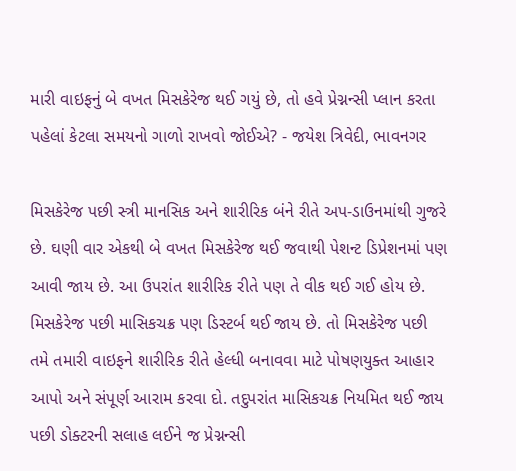મારી વાઇફનું બે વખત મિસકેરેજ થઈ ગયું છે, તો હવે પ્રેગ્નન્સી પ્લાન કરતા પહેલાં કેટલા સમયનો ગાળો રાખવો જોઈએ? - જયેશ ત્રિવેદી, ભાવનગર

મિસકેરેજ પછી સ્ત્રી માનસિક અને શારીરિક બંને રીતે અપ-ડાઉનમાંથી ગુજરે છે. ઘણી વાર એકથી બે વખત મિસકેરેજ થઈ જવાથી પેશન્ટ ડિપ્રેશનમાં પણ આવી જાય છે. આ ઉપરાંત શારીરિક રીતે પણ તે વીક થઈ ગઈ હોય છે. મિસકેરેજ પછી માસિકચક્ર પણ ડિસ્ટર્બ થઈ જાય છે. તો મિસકેરેજ પછી તમે તમારી વાઇફને શારીરિક રીતે હેલ્ધી બનાવવા માટે પોષણયુક્ત આહાર આપો અને સંપૂર્ણ આરામ કરવા દો. તદુપરાંત માસિકચક્ર નિયમિત થઈ જાય પછી ડોક્ટરની સલાહ લઈને જ પ્રેગ્નન્સી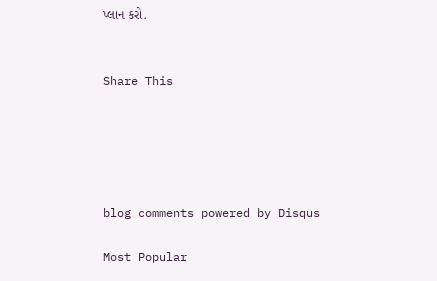પ્લાન કરો.


Share This





blog comments powered by Disqus

Most Popular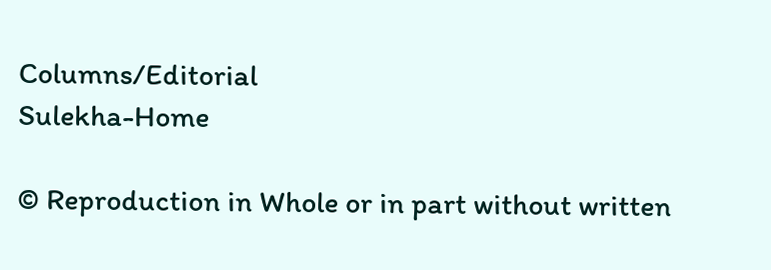Columns/Editorial
Sulekha-Home

© Reproduction in Whole or in part without written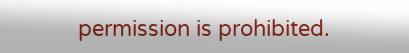permission is prohibited.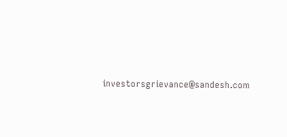investorsgrievance@sandesh.com